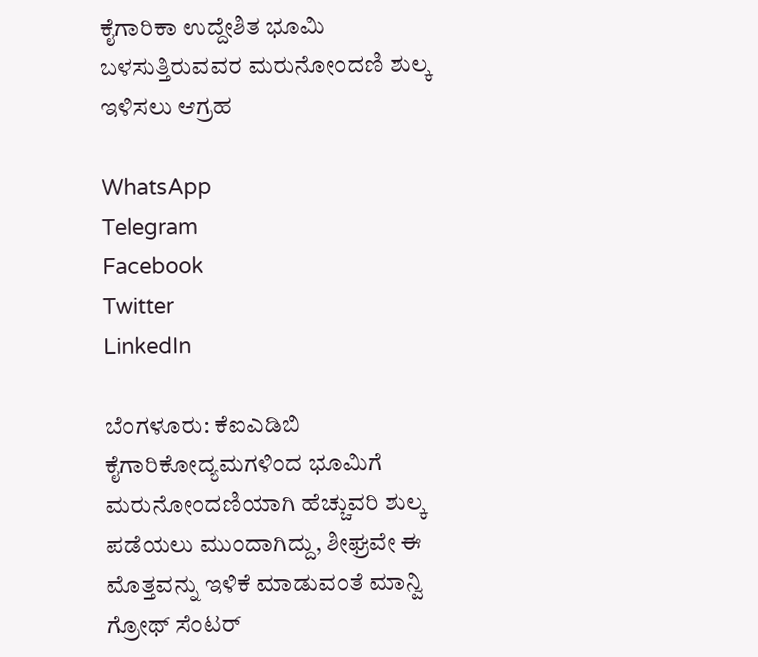ಕೈಗಾರಿಕಾ ಉದ್ದೇಶಿತ ಭೂಮಿ ಬಳಸುತ್ತಿರುವವರ ಮರುನೋಂದಣಿ ಶುಲ್ಕ ಇಳಿಸಲು ಆಗ್ರಹ

WhatsApp
Telegram
Facebook
Twitter
LinkedIn

ಬೆಂಗಳೂರು: ಕೆಐಎಡಿಬಿ ಕೈಗಾರಿಕೋದ್ಯಮಗಳಿಂದ ಭೂಮಿಗೆ ಮರುನೋಂದಣಿಯಾಗಿ ಹೆಚ್ಚುವರಿ ಶುಲ್ಕ ಪಡೆಯಲು ಮುಂದಾಗಿದ್ದು, ಶೀಘ್ರವೇ ಈ ಮೊತ್ತವನ್ನು ಇಳಿಕೆ ಮಾಡುವಂತೆ ಮಾನ್ವಿ ಗ್ರೋಥ್ ಸೆಂಟರ್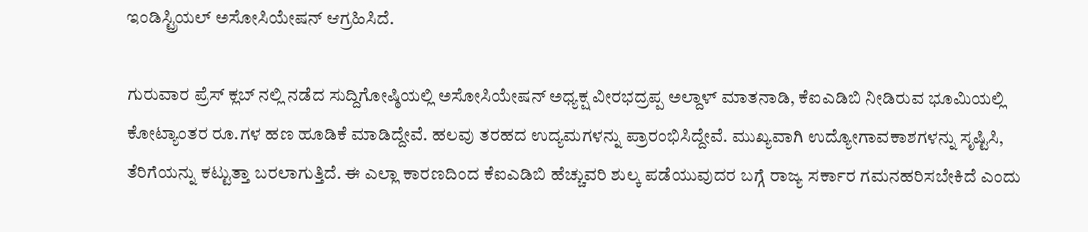ಇಂಡಿಸ್ಟ್ರಿಯಲ್ ಅಸೋಸಿಯೇಷನ್ ಆಗ್ರಹಿಸಿದೆ.

ಗುರುವಾರ ಪ್ರೆಸ್ ಕ್ಲಬ್ ನಲ್ಲಿ ನಡೆದ ಸುದ್ದಿಗೋಷ್ಠಿಯಲ್ಲಿ ಅಸೋಸಿಯೇಷನ್ ಅಧ್ಯಕ್ಷ ವೀರಭದ್ರಪ್ಪ ಅಲ್ದಾಳ್ ಮಾತನಾಡಿ, ಕೆಐಎಡಿಬಿ ನೀಡಿರುವ ಭೂಮಿಯಲ್ಲಿ ಕೋಟ್ಯಾಂತರ ರೂ.ಗಳ ಹಣ ಹೂಡಿಕೆ ಮಾಡಿದ್ದೇವೆ. ಹಲವು ತರಹದ ಉದ್ಯಮಗಳನ್ನು ಪ್ರಾರಂಭಿಸಿದ್ದೇವೆ. ಮುಖ್ಯವಾಗಿ ಉದ್ಯೋಗಾವಕಾಶಗಳನ್ನು ಸೃಷ್ಟಿಸಿ, ತೆರಿಗೆಯನ್ನು ಕಟ್ಟುತ್ತಾ ಬರಲಾಗುತ್ತಿದೆ. ಈ ಎಲ್ಲಾ ಕಾರಣದಿಂದ ಕೆಐಎಡಿಬಿ ಹೆಚ್ಚುವರಿ ಶುಲ್ಕ ಪಡೆಯುವುದರ ಬಗ್ಗೆ ರಾಜ್ಯ ಸರ್ಕಾರ ಗಮನಹರಿಸಬೇಕಿದೆ ಎಂದು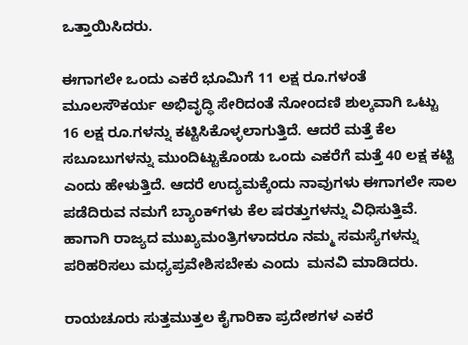ಒತ್ತಾಯಿಸಿದರು.

ಈಗಾಗಲೇ ಒಂದು ಎಕರೆ ಭೂಮಿಗೆ 11 ಲಕ್ಷ ರೂ.ಗಳಂತೆ ಮೂಲಸೌಕರ್ಯ ಅಭಿವೃದ್ಧಿ ಸೇರಿದಂತೆ ನೋಂದಣಿ ಶುಲ್ಕವಾಗಿ ಒಟ್ಟು 16 ಲಕ್ಷ ರೂ.ಗಳನ್ನು ಕಟ್ಟಿಸಿಕೊಳ್ಳಲಾಗುತ್ತಿದೆ. ಆದರೆ ಮತ್ತೆ ಕೆಲ ಸಬೂಬುಗಳನ್ನು ಮುಂದಿಟ್ಟುಕೊಂಡು ಒಂದು ಎಕರೆಗೆ ಮತ್ತೆ 40 ಲಕ್ಷ ಕಟ್ಟಿ ಎಂದು ಹೇಳುತ್ತಿದೆ. ಆದರೆ ಉದ್ಯಮಕ್ಕೆಂದು ನಾವುಗಳು ಈಗಾಗಲೇ ಸಾಲ ಪಡೆದಿರುವ ನಮಗೆ ಬ್ಯಾಂಕ್‌ಗಳು ಕೆಲ ಷರತ್ತುಗಳನ್ನು ವಿಧಿಸುತ್ತಿವೆ.   ಹಾಗಾಗಿ ರಾಜ್ಯದ ಮುಖ್ಯಮಂತ್ರಿಗಳಾದರೂ ನಮ್ಮ ಸಮಸ್ಯೆಗಳನ್ನು ಪರಿಹರಿಸಲು ಮಧ್ಯಪ್ರವೇಶಿಸಬೇಕು ಎಂದು  ಮನವಿ ಮಾಡಿದರು.

ರಾಯಚೂರು ಸುತ್ತಮುತ್ತಲ ಕೈಗಾರಿಕಾ ಪ್ರದೇಶಗಳ ಎಕರೆ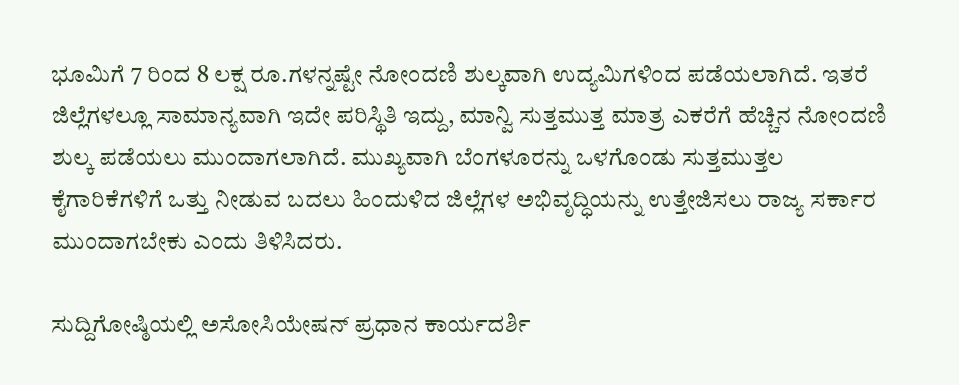ಭೂಮಿಗೆ 7 ರಿಂದ 8 ಲಕ್ಷ ರೂ.ಗಳನ್ನಷ್ಟೇ ನೋಂದಣಿ ಶುಲ್ಕವಾಗಿ ಉದ್ಯಮಿಗಳಿಂದ ಪಡೆಯಲಾಗಿದೆ. ಇತರೆ ಜಿಲ್ಲೆಗಳಲ್ಲೂ ಸಾಮಾನ್ಯವಾಗಿ ಇದೇ ಪರಿಸ್ಥಿತಿ ಇದ್ದು, ಮಾನ್ವಿ ಸುತ್ತಮುತ್ತ ಮಾತ್ರ ಎಕರೆಗೆ ಹೆಚ್ಚಿನ ನೋಂದಣಿ ಶುಲ್ಕ ಪಡೆಯಲು ಮುಂದಾಗಲಾಗಿದೆ. ಮುಖ್ಯವಾಗಿ ಬೆಂಗಳೂರನ್ನು ಒಳಗೊಂಡು ಸುತ್ತಮುತ್ತಲ ಕೈಗಾರಿಕೆಗಳಿಗೆ ಒತ್ತು ನೀಡುವ ಬದಲು ಹಿಂದುಳಿದ ಜಿಲ್ಲೆಗಳ ಅಭಿವೃದ್ಧಿಯನ್ನು ಉತ್ತೇಜಿಸಲು ರಾಜ್ಯ ಸರ್ಕಾರ ಮುಂದಾಗಬೇಕು ಎಂದು ತಿಳಿಸಿದರು.

ಸುದ್ದಿಗೋಷ್ಠಿಯಲ್ಲಿ ಅಸೋಸಿಯೇಷನ್ ಪ್ರಧಾನ ಕಾರ್ಯದರ್ಶಿ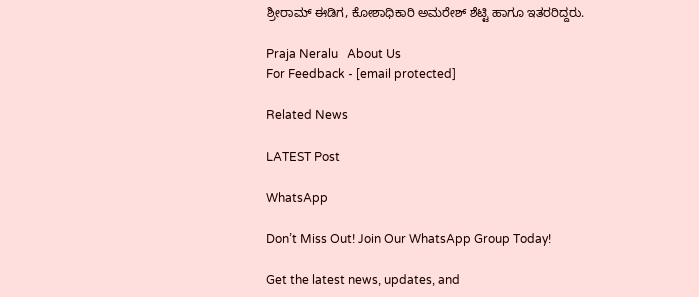ಶ್ರೀರಾಮ್ ಈಡಿಗ, ಕೋಶಾಧಿಕಾರಿ ಅಮರೇಶ್ ಶೆಟ್ಟಿ ಹಾಗೂ ಇತರರಿದ್ದರು.

Praja Neralu   About Us
For Feedback - [email protected]

Related News

LATEST Post

WhatsApp

Don’t Miss Out! Join Our WhatsApp Group Today!

Get the latest news, updates, and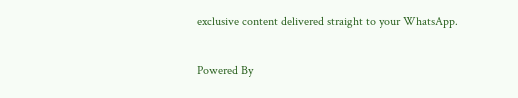exclusive content delivered straight to your WhatsApp.

Powered By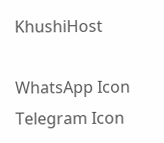KhushiHost

WhatsApp Icon Telegram Icon